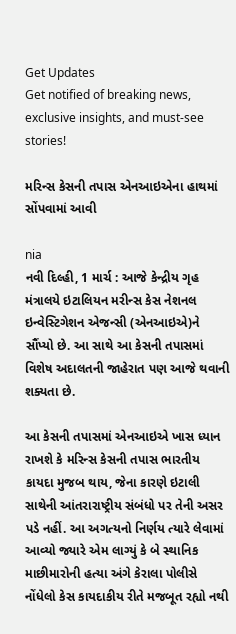Get Updates
Get notified of breaking news, exclusive insights, and must-see stories!

મરિન્સ કેસની તપાસ એનઆઇએના હાથમાં સોંપવામાં આવી

nia
નવી દિલ્હી, 1 માર્ચ : આજે કેન્દ્રીય ગૃહ મંત્રાલયે ઇટાલિયન મરીન્સ કેસ નેશનલ ઇન્વેસ્ટિગેશન એજન્સી (એનઆઇએ)ને સૌંપ્યો છે. આ સાથે આ કેસની તપાસમાં વિશેષ અદાલતની જાહેરાત પણ આજે થવાની શક્યતા છે.

આ કેસની તપાસમાં એનઆઇએ ખાસ ધ્યાન રાખશે કે મરિન્સ કેસની તપાસ ભારતીય કાયદા મુજબ થાય, જેના કારણે ઇટાલી સાથેની આંતરારાષ્ટ્રીય સંબંધો પર તેની અસર પડે નહીં. આ અગત્યનો નિર્ણય ત્યારે લેવામાં આવ્યો જ્યારે એમ લાગ્યું કે બે સ્થાનિક માછીમારોની હત્યા અંગે કેરાલા પોલીસે નોંધેલો કેસ કાયદાકીય રીતે મજબૂત રહ્યો નથી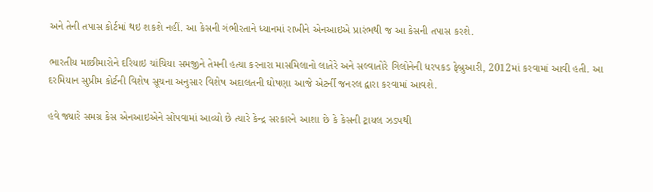અને તેની તપાસ કોર્ટમાં થઇ શકશે નહીં. આ કેસની ગંભીરતાને ધ્યાનમાં રાખીને એનઆઇએ પ્રારંભથી જ આ કેસની તપાસ કરશે.

ભારતીય માછીમારોને દરિયાઇ ચાંચિયા સમજીને તેમની હત્યા કરનારા માસમિલાનો લાતેરે અને સલ્વાતોરે ગિલોનેની ધરપકડ ફેબ્રુઆરી, 2012માં કરવામાં આવી હતી. આ દરમિયાન સુપ્રીમ કોર્ટની વિશેષ સૂચના અનુસાર વિશેષ અદાલતની ઘોષણા આજે એટર્ની જનરલ દ્વારા કરવામાં આવશે.

હવે જ્યારે સમગ્ર કેસ એનઆઇએને સોંપવામાં આવ્યો છે ત્યારે કેન્દ્ર સરકારને આશા છે કે કેસની ટ્રાયલ ઝડપથી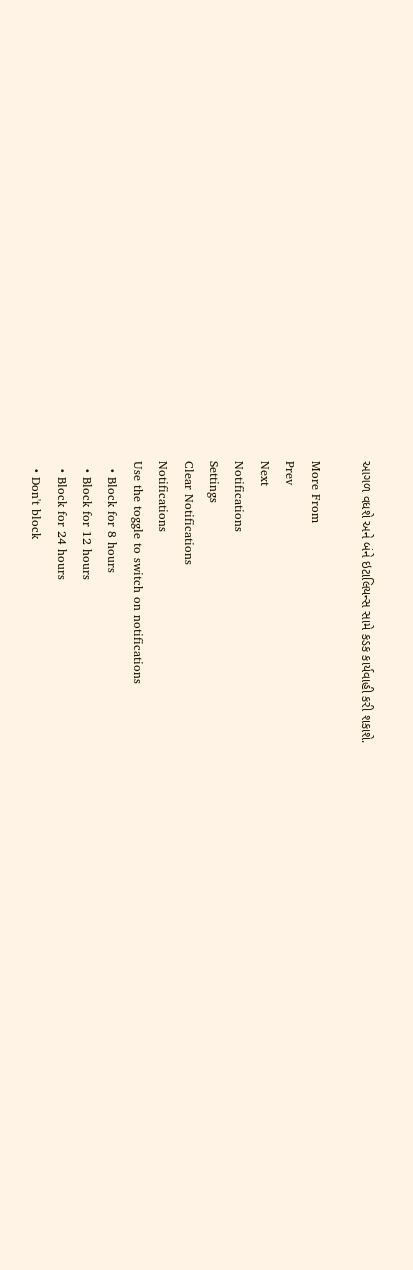આગળ વધશે અને બંને ઇટાલિયન્સ સામે કડક કાર્યવાહી કરી શકાશે.

More From
Prev
Next
Notifications
Settings
Clear Notifications
Notifications
Use the toggle to switch on notifications
  • Block for 8 hours
  • Block for 12 hours
  • Block for 24 hours
  • Don't block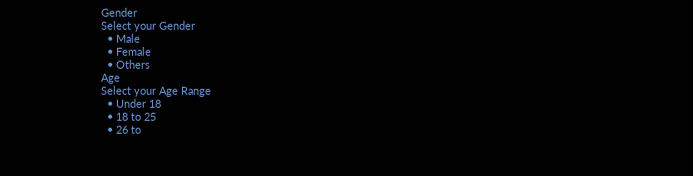Gender
Select your Gender
  • Male
  • Female
  • Others
Age
Select your Age Range
  • Under 18
  • 18 to 25
  • 26 to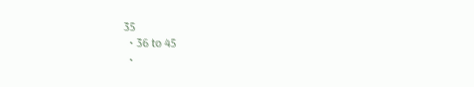35
  • 36 to 45
  •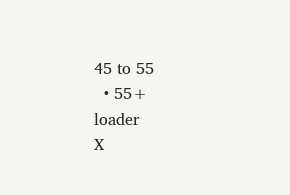45 to 55
  • 55+
loader
X